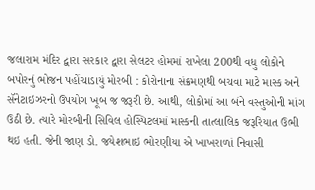જલારામ મંદિર દ્વારા સરકાર દ્વારા સેલટર હોમમાં રાખેલા 200થી વધુ લોકોને બપોરનું ભોજન પહોંચાડાયું મોરબી : કોરોનાના સંક્રમણથી બચવા માટે માસ્ક અને સૅનેટાઇઝરનો ઉપયોગ ખૂબ જ જરૂરી છે. આથી, લોકોમાં આ બંને વસ્તુઓની માંગ ઉઠી છે. ત્યારે મોરબીની સિવિલ હોસ્પિટલમાં માસ્કની તાત્લાલિક જરૂરિયાત ઉભી થઇ હતી. જેની જાણ ડો. જયેશભાઇ ભોરણીયા એ ખાખરાળાં નિવાસી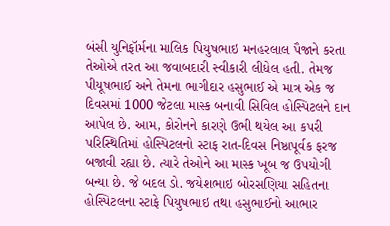બંસી યુનિફૉર્મના માલિક પિયુષભાઇ મનહરલાલ પૈજાને કરતા તેઓએ તરત આ જવાબદારી સ્વીકારી લીધેલ હતી. તેમજ પીયૂષભાઈ અને તેમના ભાગીદાર હસુભાઈ એ માત્ર એક જ દિવસમાં 1000 જેટલા માસ્ક બનાવી સિવિલ હોસ્પિટલને દાન આપેલ છે. આમ, કોરોનને કારણે ઉભી થયેલ આ કપરી પરિસ્થિતિમાં હોસ્પિટલનો સ્ટાફ રાત-દિવસ નિષ્ઠાપૂર્વક ફરજ બજાવી રહ્યા છે. ત્યારે તેઓને આ માસ્ક ખૂબ જ ઉપયોગી બન્યા છે. જે બદલ ડો. જયેશભાઇ બોરસણિયા સહિતના હોસ્પિટલના સ્ટાફે પિયુષભાઇ તથા હસુભાઈનો આભાર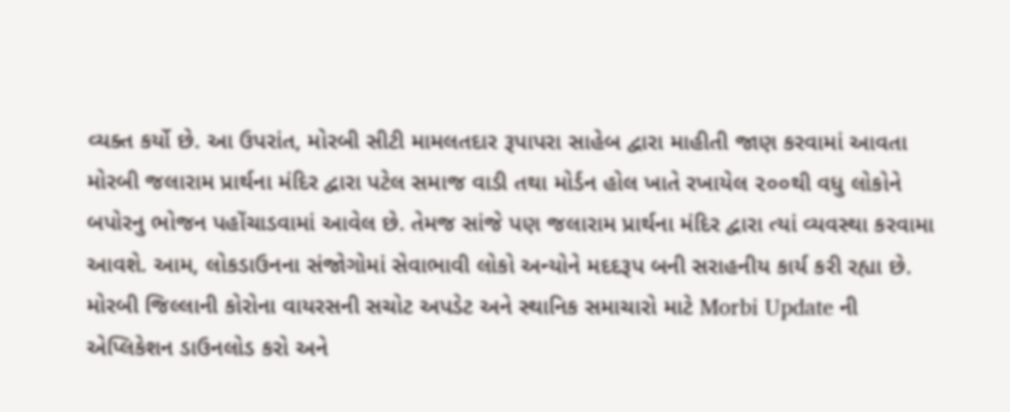વ્યક્ત કર્યો છે. આ ઉપરાંત, મોરબી સીટી મામલતદાર રૂપાપરા સાહેબ દ્વારા માહીતી જાણ કરવામાં આવતા મોરબી જલારામ પ્રાર્થના મંદિર દ્વારા પટેલ સમાજ વાડી તથા મોર્ડન હોલ ખાતે રખાયેલ ૨૦૦થી વધુ લોકોને બપોરનુ ભોજન પહોંચાડવામાં આવેલ છે. તેમજ સાંજે પણ જલારામ પ્રાર્થના મંદિર દ્વારા ત્યાં વ્યવસ્થા કરવામા આવશે. આમ, લોકડાઉનના સંજોગોમાં સેવાભાવી લોકો અન્યોને મદદરૂપ બની સરાહનીય કાર્ય કરી રહ્યા છે. મોરબી જિલ્લાની કોરોના વાયરસની સચોટ અપડેટ અને સ્થાનિક સમાચારો માટે Morbi Update ની એપ્લિકેશન ડાઉનલોડ કરો અને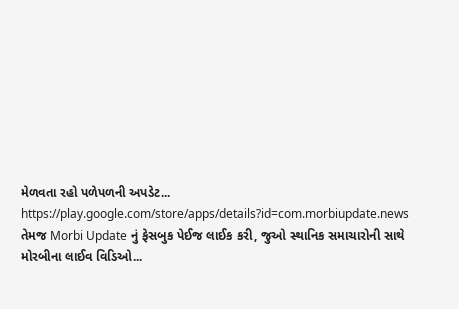મેળવતા રહો પળેપળની અપડેટ... https://play.google.com/store/apps/details?id=com.morbiupdate.news તેમજ Morbi Update નું ફેસબુક પેઈજ લાઈક કરી, જુઓ સ્થાનિક સમાચારોની સાથે મોરબીના લાઈવ વિડિઓ...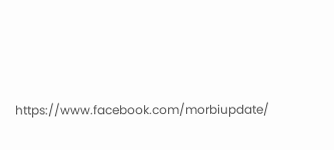https://www.facebook.com/morbiupdate/